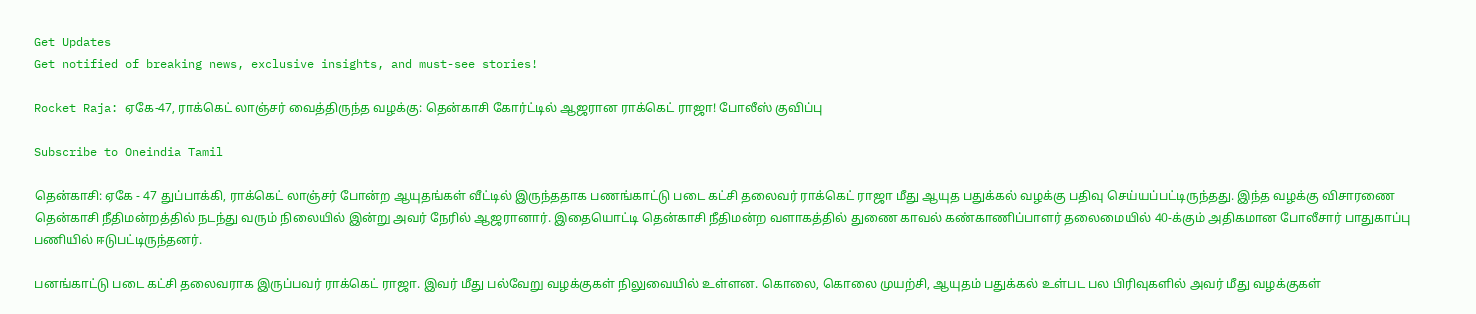Get Updates
Get notified of breaking news, exclusive insights, and must-see stories!

Rocket Raja: ஏகே-47, ராக்கெட் லாஞ்சர் வைத்திருந்த வழக்கு: தென்காசி கோர்ட்டில் ஆஜரான ராக்கெட் ராஜா! போலீஸ் குவிப்பு

Subscribe to Oneindia Tamil

தென்காசி: ஏகே - 47 துப்பாக்கி, ராக்கெட் லாஞ்சர் போன்ற ஆயுதங்கள் வீட்டில் இருந்ததாக பணங்காட்டு படை கட்சி தலைவர் ராக்கெட் ராஜா மீது ஆயுத பதுக்கல் வழக்கு பதிவு செய்யப்பட்டிருந்தது. இந்த வழக்கு விசாரணை தென்காசி நீதிமன்றத்தில் நடந்து வரும் நிலையில் இன்று அவர் நேரில் ஆஜரானார். இதையொட்டி தென்காசி நீதிமன்ற வளாகத்தில் துணை காவல் கண்காணிப்பாளர் தலைமையில் 40-க்கும் அதிகமான போலீசார் பாதுகாப்பு பணியில் ஈடுபட்டிருந்தனர்.

பனங்காட்டு படை கட்சி தலைவராக இருப்பவர் ராக்கெட் ராஜா. இவர் மீது பல்வேறு வழக்குகள் நிலுவையில் உள்ளன. கொலை, கொலை முயற்சி, ஆயுதம் பதுக்கல் உள்பட பல பிரிவுகளில் அவர் மீது வழக்குகள்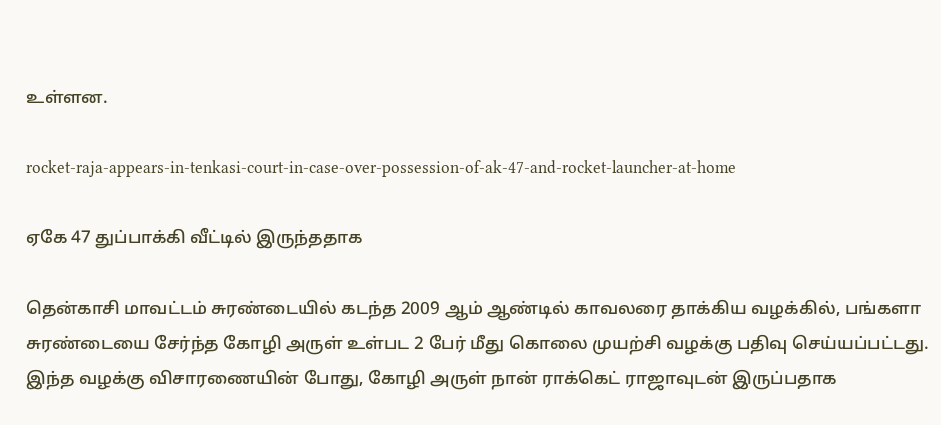உள்ளன.

rocket-raja-appears-in-tenkasi-court-in-case-over-possession-of-ak-47-and-rocket-launcher-at-home

ஏகே 47 துப்பாக்கி வீட்டில் இருந்ததாக

தென்காசி மாவட்டம் சுரண்டையில் கடந்த 2009 ஆம் ஆண்டில் காவலரை தாக்கிய வழக்கில், பங்களா சுரண்டையை சேர்ந்த கோழி அருள் உள்பட 2 பேர் மீது கொலை முயற்சி வழக்கு பதிவு செய்யப்பட்டது. இந்த வழக்கு விசாரணையின் போது, கோழி அருள் நான் ராக்கெட் ராஜாவுடன் இருப்பதாக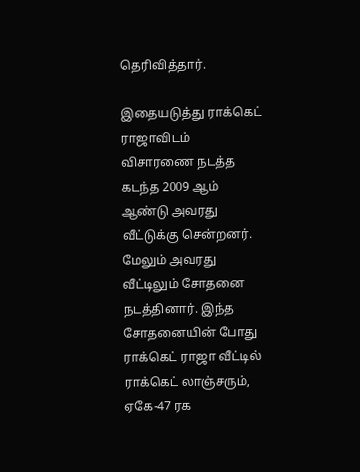தெரிவித்தார்.

இதையடுத்து ராக்கெட் ராஜாவிடம் விசாரணை நடத்த கடந்த 2009 ஆம் ஆண்டு அவரது வீட்டுக்கு சென்றனர். மேலும் அவரது வீட்டிலும் சோதனை நடத்தினார். இந்த சோதனையின் போது ராக்கெட் ராஜா வீட்டில் ராக்கெட் லாஞ்சரும்‌‌, ஏகே-47 ரக‌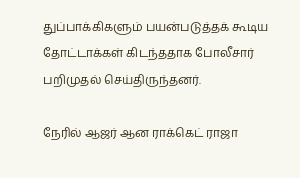துப்பாக்கிகளும் பயன்படுத்தக் கூடிய தோட்டாக்கள் கிடந்ததாக போலீசார் பறிமுதல் செய்திருந்தனர்.

நேரில் ஆஜர் ஆன ராக்கெட் ராஜா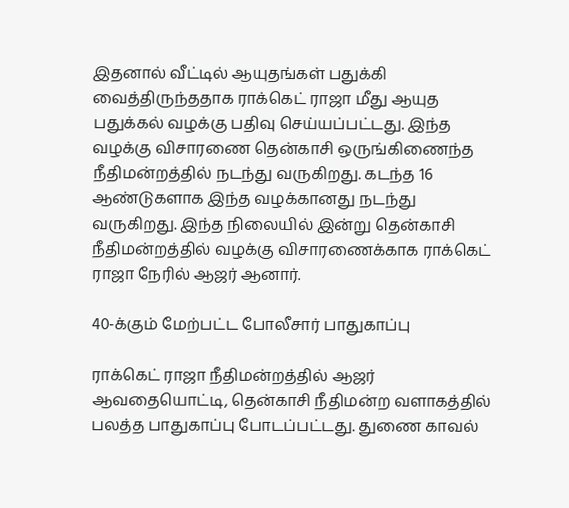இதனால் வீட்டில் ஆயுதங்கள் பதுக்கி வைத்திருந்ததாக ராக்கெட் ராஜா மீது ஆயுத பதுக்கல் வழக்கு பதிவு செய்யப்பட்டது. இந்த வழக்கு விசாரணை தென்காசி ஒருங்கிணைந்த நீதிமன்றத்தில் நடந்து வருகிறது. கடந்த 16 ஆண்டுகளாக இந்த வழக்கானது நடந்து வருகிறது. இந்த நிலையில் இன்று தென்காசி நீதிமன்றத்தில் வழக்கு விசாரணைக்காக ராக்கெட் ராஜா நேரில் ஆஜர் ஆனார்.

40-க்கும் மேற்பட்ட போலீசார் பாதுகாப்பு

ராக்கெட் ராஜா நீதிமன்றத்தில் ஆஜர் ஆவதையொட்டி, தென்காசி நீதிமன்ற வளாகத்தில் பலத்த பாதுகாப்பு போடப்பட்டது. துணை காவல்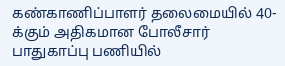கண்காணிப்பாளர் தலைமையில் 40-க்கும் அதிகமான போலீசார் பாதுகாப்பு பணியில்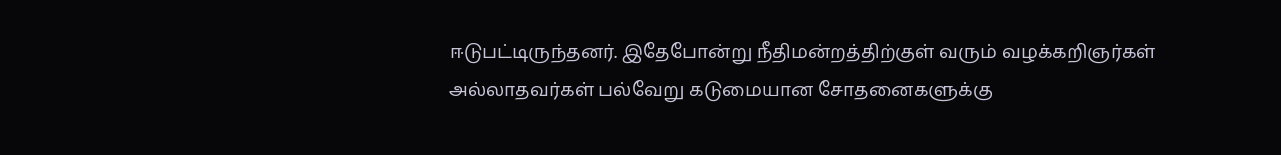ஈடுபட்டிருந்தனர். இதேபோன்று நீதிமன்றத்திற்குள் வரும் வழக்கறிஞர்கள் அல்லாதவர்கள் பல்வேறு கடுமையான சோதனைகளுக்கு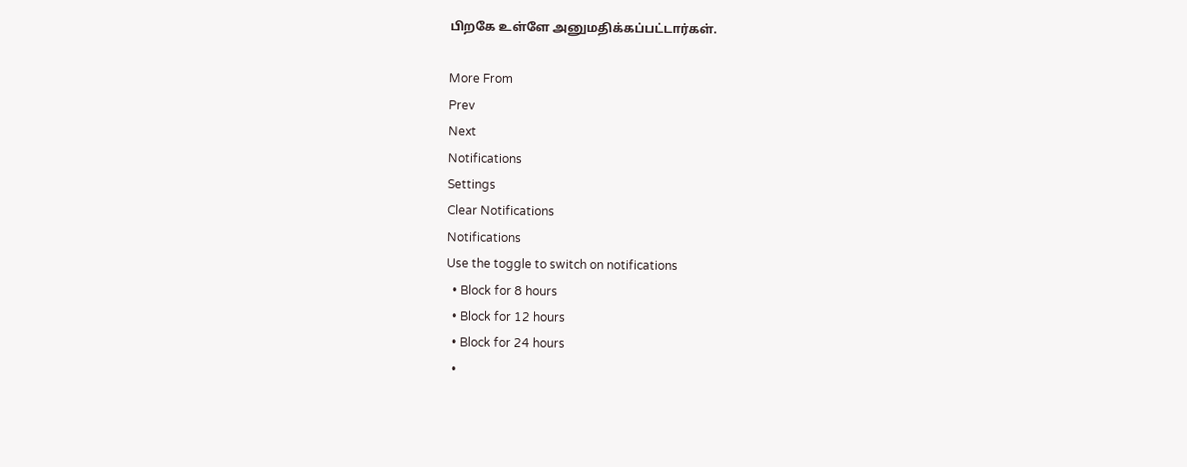பிறகே உள்ளே அனுமதிக்கப்பட்டார்கள்.

More From
Prev
Next
Notifications
Settings
Clear Notifications
Notifications
Use the toggle to switch on notifications
  • Block for 8 hours
  • Block for 12 hours
  • Block for 24 hours
  •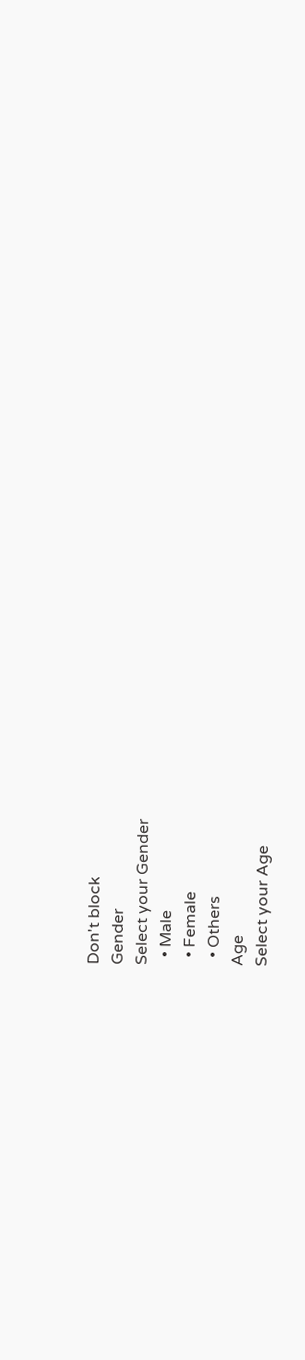Don't block
Gender
Select your Gender
  • Male
  • Female
  • Others
Age
Select your Age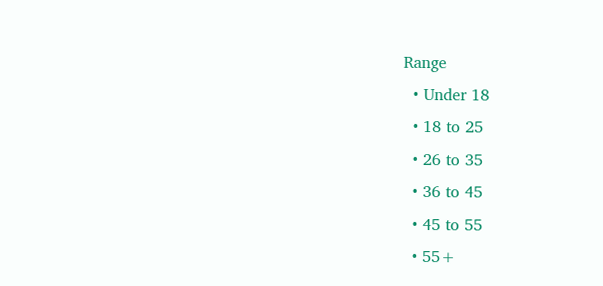Range
  • Under 18
  • 18 to 25
  • 26 to 35
  • 36 to 45
  • 45 to 55
  • 55+